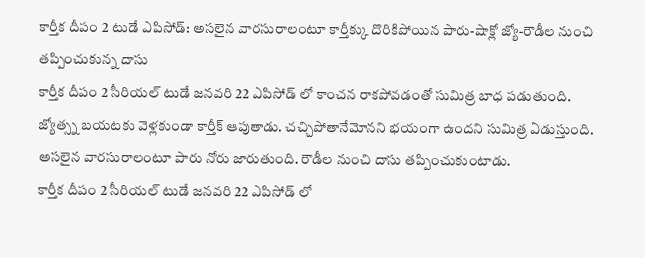కార్తీక దీపం 2 టుడే ఎపిసోడ్: అసలైన వారసురాలంటూ కార్తీక్కు దొరికిపోయిన పారు-షాక్లో జ్యో-రౌడీల నుంచి తప్పించుకున్న దాసు
కార్తీక దీపం 2 సీరియల్ టుడే జనవరి 22 ఎపిసోడ్ లో కాంచన రాకపోవడంతో సుమిత్ర బాధ పడుతుంది. జ్యోత్స్న బయటకు వెళ్లకుండా కార్తీక్ ఆపుతాడు. చచ్చిపోతానేమోనని భయంగా ఉందని సుమిత్ర ఏడుస్తుంది. అసలైన వారసురాలంటూ పారు నోరు జారుతుంది. రౌడీల నుంచి దాసు తప్పించుకుంటాడు.
కార్తీక దీపం 2 సీరియల్ టుడే జనవరి 22 ఎపిసోడ్ లో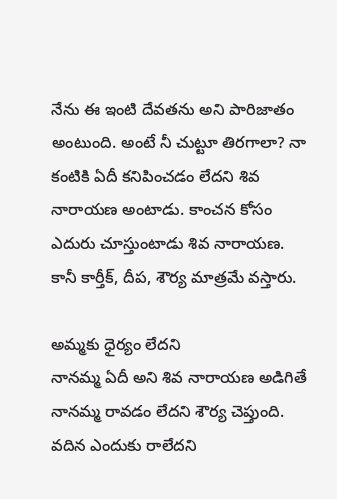నేను ఈ ఇంటి దేవతను అని పారిజాతం అంటుంది. అంటే నీ చుట్టూ తిరగాలా? నా కంటికి ఏదీ కనిపించడం లేదని శివ నారాయణ అంటాడు. కాంచన కోసం ఎదురు చూస్తుంటాడు శివ నారాయణ. కానీ కార్తీక్, దీప, శౌర్య మాత్రమే వస్తారు.

అమ్మకు ధైర్యం లేదని
నానమ్మ ఏదీ అని శివ నారాయణ అడిగితే నానమ్మ రావడం లేదని శౌర్య చెప్తుంది. వదిన ఎందుకు రాలేదని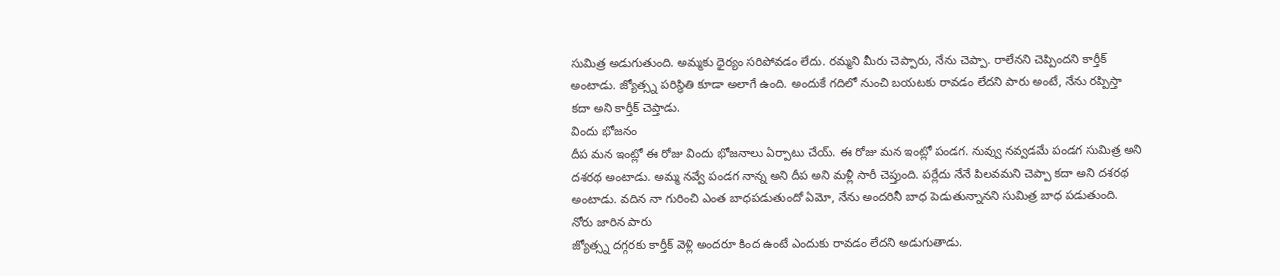సుమిత్ర అడుగుతుంది. అమ్మకు ధైర్యం సరిపోవడం లేదు. రమ్మని మీరు చెప్పారు, నేను చెప్పా. రాలేనని చెప్పిందని కార్తీక్ అంటాడు. జ్యోత్స్న పరిస్థితి కూడా అలాగే ఉంది. అందుకే గదిలో నుంచి బయటకు రావడం లేదని పారు అంటే, నేను రప్పిస్తా కదా అని కార్తీక్ చెప్తాడు.
విందు భోజనం
దీప మన ఇంట్లో ఈ రోజు విందు భోజనాలు ఏర్పాటు చేయ్. ఈ రోజు మన ఇంట్లో పండగ. నువ్వు నవ్వడమే పండగ సుమిత్ర అని దశరథ అంటాడు. అమ్మ నవ్వే పండగ నాన్న అని దీప అని మళ్లీ సారీ చెప్తుంది. పర్లేదు నేనే పిలవమని చెప్పా కదా అని దశరథ అంటాడు. వదిన నా గురించి ఎంత బాధపడుతుందో ఏమో, నేను అందరినీ బాధ పెడుతున్నానని సుమిత్ర బాధ పడుతుంది.
నోరు జారిన పారు
జ్యోత్స్న దగ్గరకు కార్తీక్ వెళ్లి అందరూ కింద ఉంటే ఎందుకు రావడం లేదని అడుగుతాడు.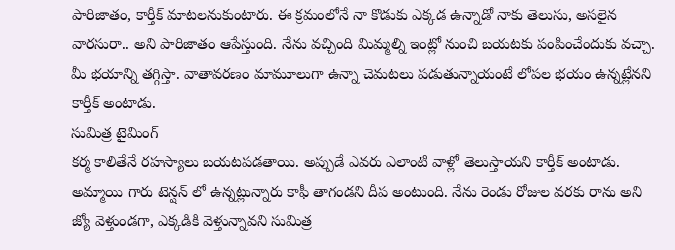పారిజాతం, కార్తీక్ మాటలనుకుంటారు. ఈ క్రమంలోనే నా కొడుకు ఎక్కడ ఉన్నాడో నాకు తెలుసు, అసలైన వారసురా.. అని పారిజాతం ఆపేస్తుంది. నేను వచ్చింది మిమ్మల్ని ఇంట్లో నుంచి బయటకు పంపించేందుకు వచ్చా. మీ భయాన్ని తగ్గిస్తా. వాతావరణం మామూలుగా ఉన్నా చెమటలు పడుతున్నాయంటే లోపల భయం ఉన్నట్లేనని కార్తీక్ అంటాడు.
సుమిత్ర టైమింగ్
కర్మ కాలితేనే రహస్యాలు బయటపడతాయి. అప్పుడే ఎవరు ఎలాంటి వాళ్లో తెలుస్తాయని కార్తీక్ అంటాడు. అమ్మాయి గారు టెన్షన్ లో ఉన్నట్లున్నారు కాఫీ తాగండని దీప అంటుంది. నేను రెండు రోజుల వరకు రాను అని జ్యో వెళ్తుండగా, ఎక్కడికి వెళ్తున్నావని సుమిత్ర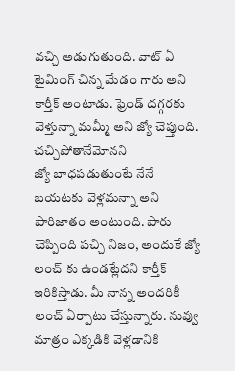వచ్చి అడుగుతుంది. వాట్ ఏ టైమింగ్ చిన్న మేడం గారు అని కార్తీక్ అంటాడు. ఫ్రెండ్ దగ్గరకు వెళ్తున్నా మమ్మీ అని జ్యో చెప్తుంది.
చచ్చిపోతానేమోనని
జ్యో బాధపడుతుంటే నేనే బయటకు వెళ్లమన్నా అని పారిజాతం అంటుంది. పారు చెప్పింది పచ్చి నిజం, అందుకే జ్యో లంచ్ కు ఉండట్లేదని కార్తీక్ ఇరికిస్తాడు. మీ నాన్న అందరికీ లంచ్ ఏర్పాటు చేస్తున్నారు. నువ్వు మాత్రం ఎక్కడికి వెళ్లడానికి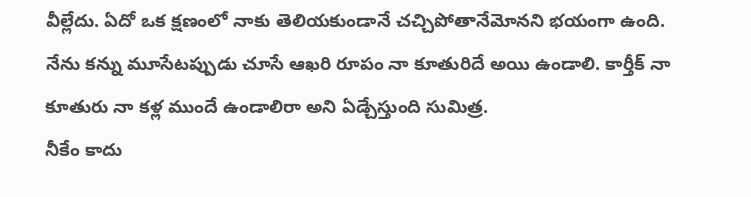వీల్లేదు. ఏదో ఒక క్షణంలో నాకు తెలియకుండానే చచ్చిపోతానేమోనని భయంగా ఉంది. నేను కన్ను మూసేటప్పుడు చూసే ఆఖరి రూపం నా కూతురిదే అయి ఉండాలి. కార్తీక్ నా కూతురు నా కళ్ల ముందే ఉండాలిరా అని ఏడ్చేస్తుంది సుమిత్ర.
నీకేం కాదు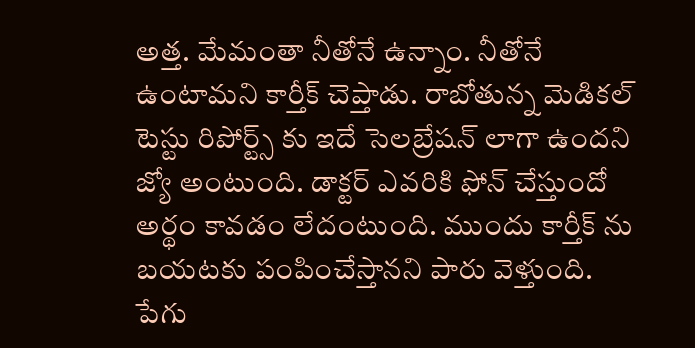అత్త. మేమంతా నీతోనే ఉన్నాం. నీతోనే ఉంటామని కార్తీక్ చెప్తాడు. రాబోతున్న మెడికల్ టెస్టు రిపోర్ట్స్ కు ఇదే సెలబ్రేషన్ లాగా ఉందని జ్యో అంటుంది. డాక్టర్ ఎవరికి ఫోన్ చేస్తుందో అర్థం కావడం లేదంటుంది. ముందు కార్తీక్ ను బయటకు పంపించేస్తానని పారు వెళ్తుంది.
పేగు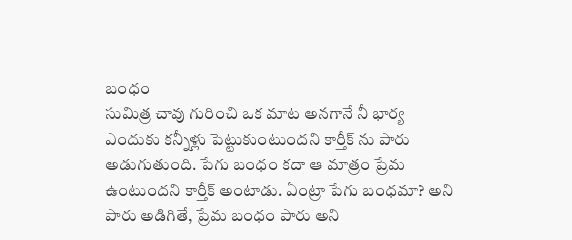బంధం
సుమిత్ర చావు గురించి ఒక మాట అనగానే నీ భార్య ఎందుకు కన్నీళ్లు పెట్టుకుంటుందని కార్తీక్ ను పారు అడుగుతుంది. పేగు బంధం కదా ఆ మాత్రం ప్రేమ ఉంటుందని కార్తీక్ అంటాడు. ఏంట్రా పేగు బంధమా? అని పారు అడిగితే, ప్రేమ బంధం పారు అని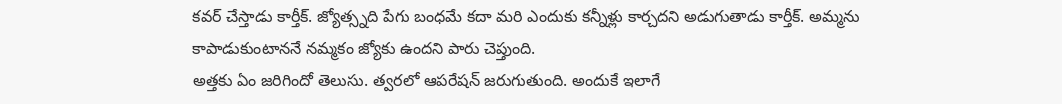కవర్ చేస్తాడు కార్తీక్. జ్యోత్స్నది పేగు బంధమే కదా మరి ఎందుకు కన్నీళ్లు కార్చదని అడుగుతాడు కార్తీక్. అమ్మను కాపాడుకుంటాననే నమ్మకం జ్యోకు ఉందని పారు చెప్తుంది.
అత్తకు ఏం జరిగిందో తెలుసు. త్వరలో ఆపరేషన్ జరుగుతుంది. అందుకే ఇలాగే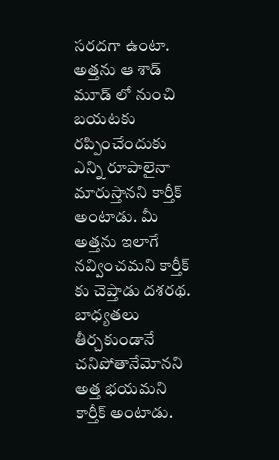సరదగా ఉంటా. అత్తను ఆ శాడ్ మూడ్ లో నుంచి బయటకు రప్పించేందుకు ఎన్ని రూపాలైనా మారుస్తానని కార్తీక్ అంటాడు. మీ అత్తను ఇలాగే నవ్వించమని కార్తీక్ కు చెప్తాడు దశరథ. బాధ్యతలు తీర్చకుండానే చనిపోతానేమోనని అత్త భయమని కార్తీక్ అంటాడు.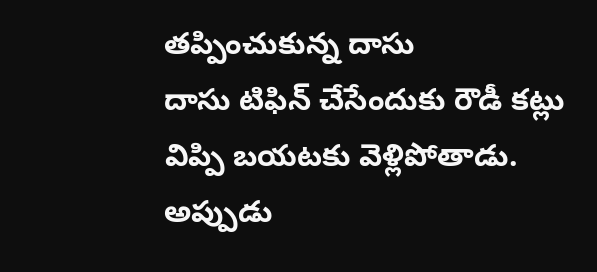తప్పించుకున్న దాసు
దాసు టిఫిన్ చేసేందుకు రౌడీ కట్లు విప్పి బయటకు వెళ్లిపోతాడు. అప్పుడు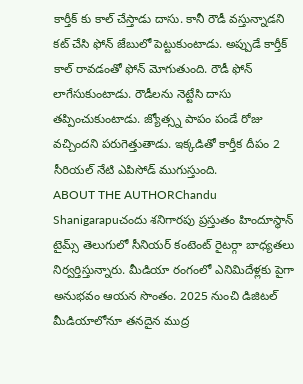కార్తీక్ కు కాల్ చేస్తాడు దాసు. కానీ రౌడీ వస్తున్నాడని కట్ చేసి ఫోన్ జేబులో పెట్టుకుంటాడు. అప్పుడే కార్తీక్ కాల్ రావడంతో ఫోన్ మోగుతుంది. రౌడీ ఫోన్ లాగేసుకుంటాడు. రౌడీలను నెట్టేసి దాసు తప్పించుకుంటాడు. జ్యోత్స్న పాపం పండే రోజు వచ్చిందని పరుగెత్తుతాడు. ఇక్కడితో కార్తీక దీపం 2 సీరియల్ నేటి ఎపిసోడ్ ముగుస్తుంది.
ABOUT THE AUTHORChandu Shanigarapuచందు శనిగారపు ప్రస్తుతం హిందూస్థాన్ టైమ్స్ తెలుగులో సీనియర్ కంటెంట్ రైటర్గా బాధ్యతలు నిర్వర్తిస్తున్నారు. మీడియా రంగంలో ఎనిమిదేళ్లకు పైగా అనుభవం ఆయన సొంతం. 2025 నుంచి డిజిటల్ మీడియాలోనూ తనదైన ముద్ర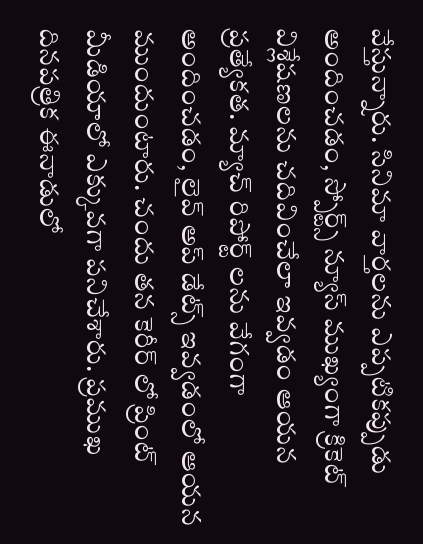వేస్తున్నారు. సినిమా వార్తలను ఎప్పటికప్పుడు అందించడం, స్పోర్ట్స్ న్యూస్ ముఖ్యంగా క్రికెట్ విశ్లేషణలను చదివించేలా ఇవ్వడం ఆయన ప్రత్యేకత. మ్యాచ్ రిపోర్ట్ లను వేగంగా అందించడం, లైవ్ అప్ డేట్స్ ఇవ్వడంలో ఆయన ముందుంటారు. చందు తన కెరీర్ లో ప్రింట్ మీడియాలో ఎక్కువగా పనిచేశారు. ప్రముఖ దినపత్రిక ఈనాడులో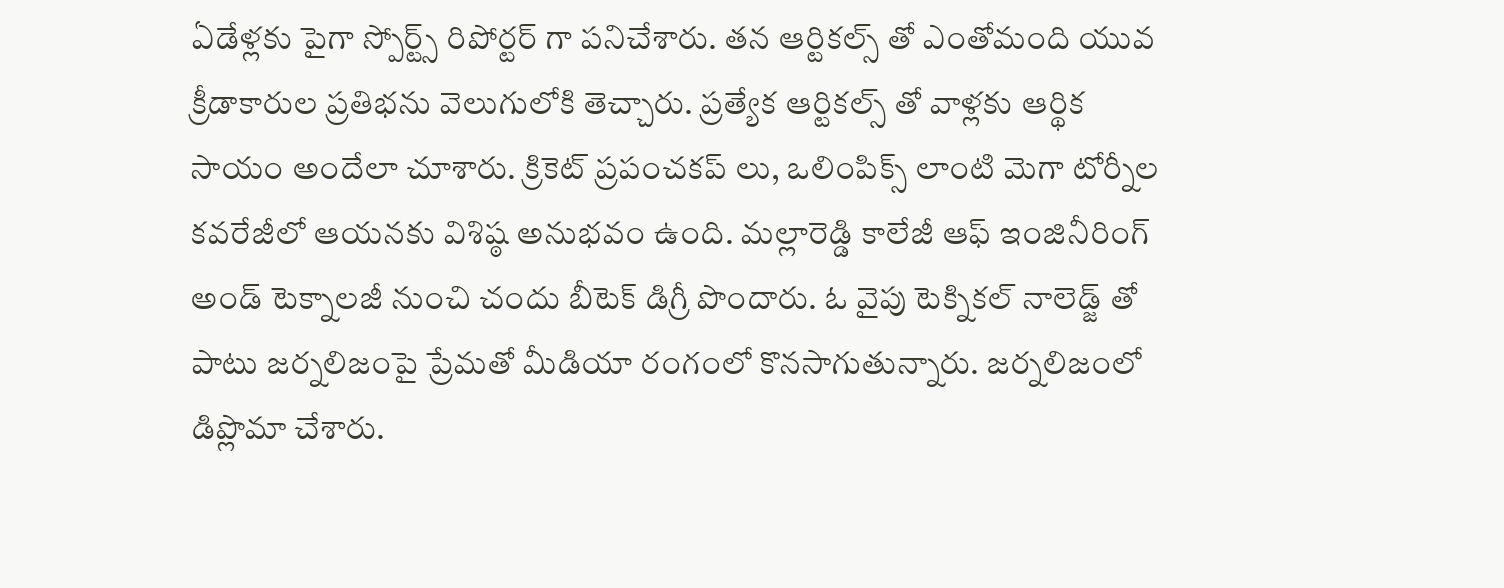ఏడేళ్లకు పైగా స్పోర్ట్స్ రిపోర్టర్ గా పనిచేశారు. తన ఆర్టికల్స్ తో ఎంతోమంది యువ క్రీడాకారుల ప్రతిభను వెలుగులోకి తెచ్చారు. ప్రత్యేక ఆర్టికల్స్ తో వాళ్లకు ఆర్థిక సాయం అందేలా చూశారు. క్రికెట్ ప్రపంచకప్ లు, ఒలింపిక్స్ లాంటి మెగా టోర్నీల కవరేజీలో ఆయనకు విశిష్ఠ అనుభవం ఉంది. మల్లారెడ్డి కాలేజీ ఆఫ్ ఇంజినీరింగ్ అండ్ టెక్నాలజీ నుంచి చందు బీటెక్ డిగ్రీ పొందారు. ఓ వైపు టెక్నికల్ నాలెడ్జ్ తో పాటు జర్నలిజంపై ప్రేమతో మీడియా రంగంలో కొనసాగుతున్నారు. జర్నలిజంలో డిప్లొమా చేశారు.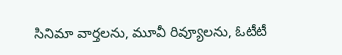సినిమా వార్తలను, మూవీ రివ్యూలను, ఓటీటీ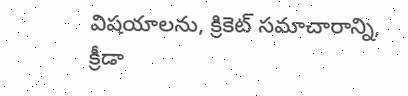విషయాలను, క్రికెట్ సమాచారాన్ని, క్రీడా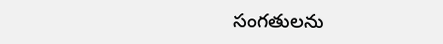సంగతులను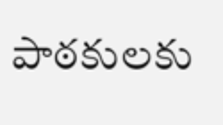పాఠకులకు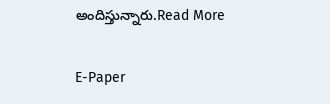అందిస్తున్నారు.Read More

E-Paper